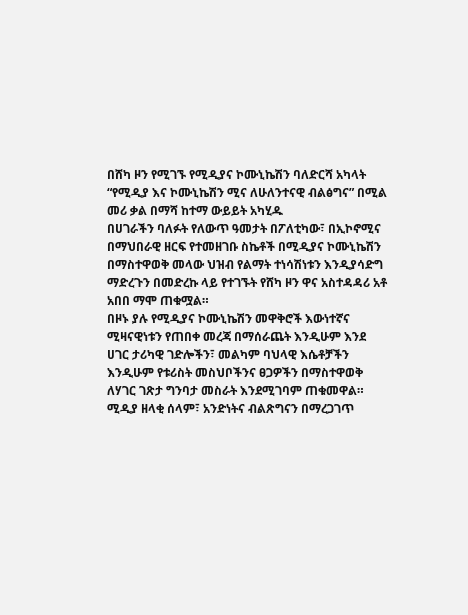በሸካ ዞን የሚገኙ የሚዲያና ኮሙኒኬሽን ባለድርሻ አካላት “የሚዲያ እና ኮሙኒኬሽን ሚና ለሁለንተናዊ ብልፅግና” በሚል መሪ ቃል በማሻ ከተማ ውይይት አካሂዱ
በሀገራችን ባለፉት የለውጥ ዓመታት በፖለቲካው፣ በኢኮኖሚና በማህበራዊ ዘርፍ የተመዘገቡ ስኬቶች በሚዲያና ኮሙኒኬሽን በማስተዋወቅ መላው ህዝብ የልማት ተነሳሽነቱን እንዲያሳድግ ማድረጉን በመድረኩ ላይ የተገኙት የሸካ ዞን ዋና አስተዳዳሪ አቶ አበበ ማሞ ጠቁሟል።
በዞኑ ያሉ የሚዲያና ኮሙኒኬሽን መዋቅሮች እውነተኛና ሚዛናዊነቱን የጠበቀ መረጃ በማሰራጨት እንዲሁም እንደ ሀገር ታሪካዊ ገድሎችን፣ መልካም ባህላዊ እሴቶቻችን እንዲሁም የቱሪስት መስህቦችንና ፀጋዎችን በማስተዋወቅ ለሃገር ገጽታ ግንባታ መስራት እንደሚገባም ጠቁመዋል።
ሚዲያ ዘላቂ ሰላም፣ አንድነትና ብልጽግናን በማረጋገጥ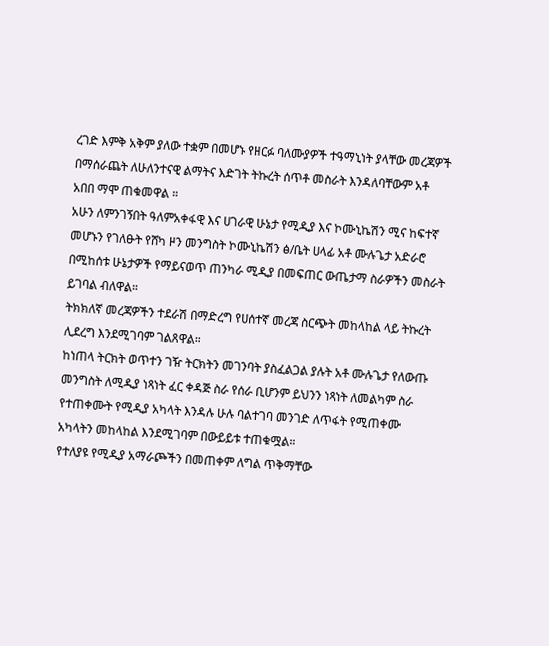ረገድ እምቅ አቅም ያለው ተቋም በመሆኑ የዘርፉ ባለሙያዎች ተዓማኒነት ያላቸው መረጃዎች በማሰራጨት ለሁለንተናዊ ልማትና እድገት ትኩረት ሰጥቶ መስራት እንዳለባቸውም አቶ አበበ ማሞ ጠቁመዋል ።
አሁን ለምንገኝበት ዓለምአቀፋዊ እና ሀገራዊ ሁኔታ የሚዲያ እና ኮሙኒኬሽን ሚና ከፍተኛ መሆኑን የገለፁት የሸካ ዞን መንግስት ኮሙኒኬሽን ፅ/ቤት ሀላፊ አቶ ሙሉጌታ አድራሮ በሚከሰቱ ሁኔታዎች የማይናወጥ ጠንካራ ሚዲያ በመፍጠር ውጤታማ ስራዎችን መስራት ይገባል ብለዋል።
ትክክለኛ መረጃዎችን ተደራሽ በማድረግ የሀሰተኛ መረጃ ስርጭት መከላከል ላይ ትኩረት ሊደረግ እንደሚገባም ገልጸዋል።
ከነጠላ ትርክት ወጥተን ገዥ ትርክትን መገንባት ያስፈልጋል ያሉት አቶ ሙሉጌታ የለውጡ መንግስት ለሚዲያ ነጻነት ፈር ቀዳጅ ስራ የሰራ ቢሆንም ይህንን ነጻነት ለመልካም ስራ የተጠቀሙት የሚዲያ አካላት እንዳሉ ሁሉ ባልተገባ መንገድ ለጥፋት የሚጠቀሙ አካላትን መከላከል እንደሚገባም በውይይቱ ተጠቁሟል።
የተለያዩ የሚዲያ አማራጮችን በመጠቀም ለግል ጥቅማቸው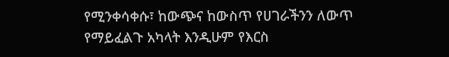የሚንቀሳቀሱ፣ ከውጭና ከውስጥ የሀገራችንን ለውጥ የማይፈልጉ አካላት እንዲሁም የእርስ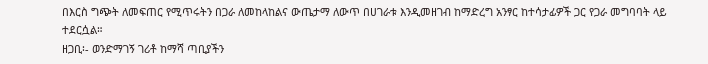በእርስ ግጭት ለመፍጠር የሚጥሩትን በጋራ ለመከላከልና ውጤታማ ለውጥ በሀገራቱ እንዲመዘገብ ከማድረግ አንፃር ከተሳታፊዎች ጋር የጋራ መግባባት ላይ ተደርሷል።
ዘጋቢ፡- ወንድማገኝ ገሪቶ ከማሻ ጣቢያችን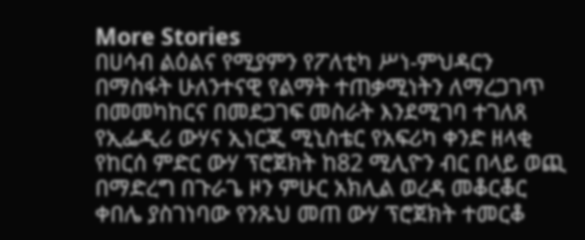More Stories
በሀሳብ ልዕልና የሚያምን የፖለቲካ ሥነ-ምህዳርን በማስፋት ሁለንተናዊ የልማት ተጠቃሚነትን ለማረጋገጥ በመመካከርና በመደጋገፍ መስራት እንደሚገባ ተገለጸ
የኢፌዲሪ ውሃና ኢነርጂ ሚኒስቴር የአፍሪካ ቀንድ ዘላቂ የከርሰ ምድር ውሃ ፕሮጀክት ከ82 ሚሊዮን ብር በላይ ወጪ በማድረግ በጉራጌ ዞን ምሁር አክሊል ወረዳ መቆርቆር ቀበሌ ያስገነባው የንጹህ መጠ ውሃ ፕሮጀክት ተመርቆ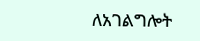ለአገልግሎት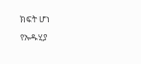ክፍት ሆነ
የኡዱሂያ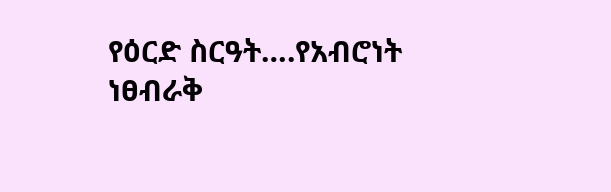የዕርድ ስርዓት….የአብሮነት ነፀብራቅ